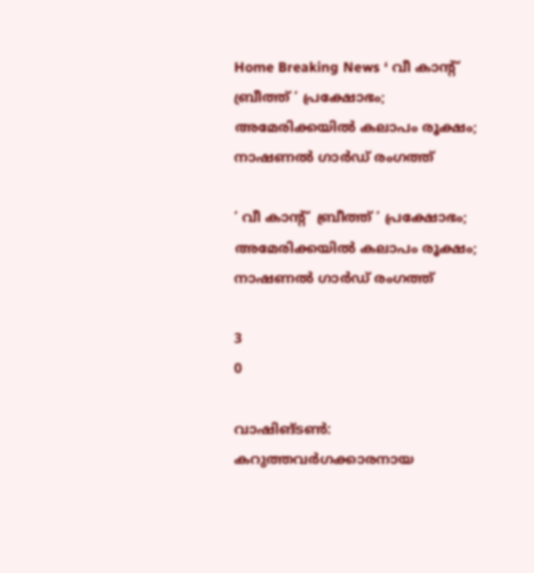Home Breaking News ‘ വീ കാന്റ്  ബ്രീത്ത് ‘ പ്രക്ഷോഭം; അമേരിക്കയിൽ കലാപം രൂക്ഷം; നാഷണൽ ഗാർഡ് രംഗത്ത്

‘ വീ കാന്റ്  ബ്രീത്ത് ‘ പ്രക്ഷോഭം; അമേരിക്കയിൽ കലാപം രൂക്ഷം; നാഷണൽ ഗാർഡ് രംഗത്ത്

3
0

വാഷിങ്ടൺ: കറുത്തവർഗക്കാരനായ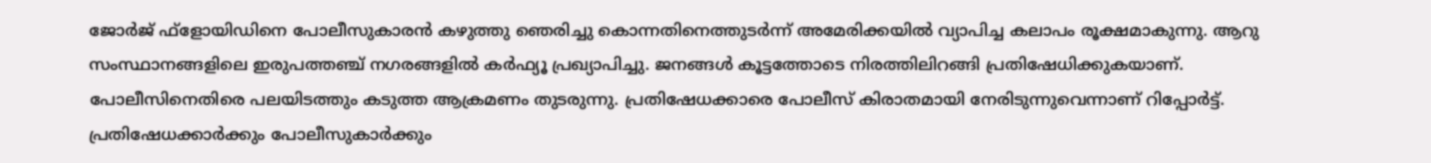ജോർജ് ഫ്‌ളോയിഡിനെ പോലീസുകാരൻ കഴുത്തു ഞെരിച്ചു കൊന്നതിനെത്തുടർന്ന് അമേരിക്കയിൽ വ്യാപിച്ച കലാപം രൂക്ഷമാകുന്നു. ആറു സംസ്ഥാനങ്ങളിലെ ഇരുപത്തഞ്ച് നഗരങ്ങളിൽ കർഫ്യൂ പ്രഖ്യാപിച്ചു. ജനങ്ങൾ കൂട്ടത്തോടെ നിരത്തിലിറങ്ങി പ്രതിഷേധിക്കുകയാണ്. പോലീസിനെതിരെ പലയിടത്തും കടുത്ത ആക്രമണം തുടരുന്നു. പ്രതിഷേധക്കാരെ പോലീസ് കിരാതമായി നേരിടുന്നുവെന്നാണ് റിപ്പോർട്ട്. പ്രതിഷേധക്കാർക്കും പോലീസുകാർക്കും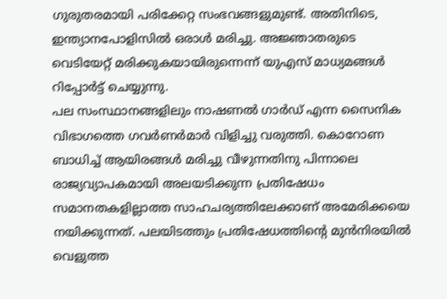ഗുരുതരമായി പരിക്കേറ്റ സംഭവങ്ങളുമുണ്ട്. അതിനിടെ, ഇന്ത്യാനപോളിസിൽ ഒരാൾ മരിച്ചു. അജ്ഞാതരുടെ വെടിയേറ്റ് മരിക്കുകയായിരുന്നെന്ന് യുഎസ് മാധ്യമങ്ങൾ റിപ്പോർട്ട് ചെയ്യുന്നു.
പല സംസ്ഥാനങ്ങളിലും നാഷണൽ ഗാർഡ് എന്ന സൈനിക വിഭാഗത്തെ ഗവർണർമാർ വിളിച്ചു വരുത്തി. കൊറോണ ബാധിച്ച് ആയിരങ്ങൾ മരിച്ചു വീഴുന്നതിനു പിന്നാലെ രാജ്യവ്യാപകമായി അലയടിക്കുന്ന പ്രതിഷേധം സമാനതകളില്ലാത്ത സാഹചര്യത്തിലേക്കാണ് അമേരിക്കയെ നയിക്കുന്നത്. പലയിടത്തും പ്രതിഷേധത്തിന്റെ മുൻനിരയിൽ വെളുത്ത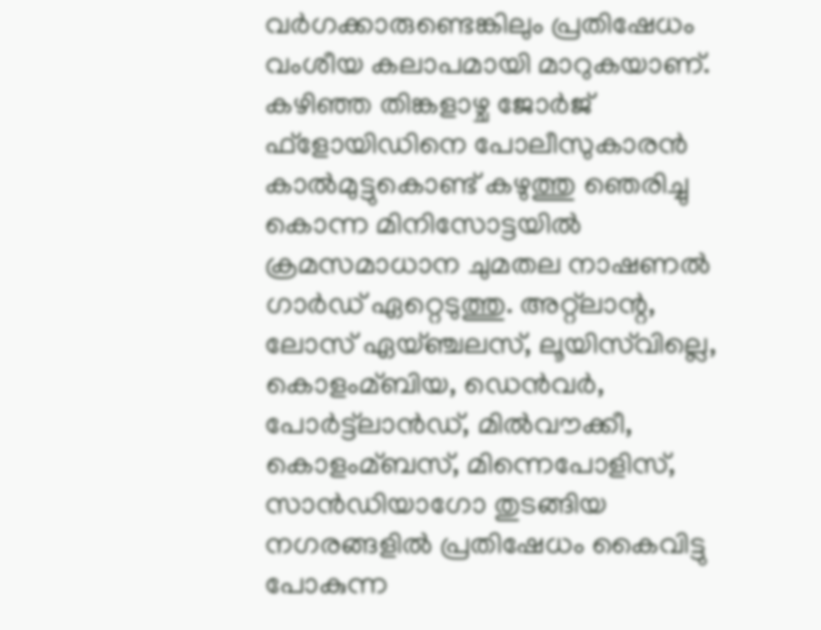വർഗക്കാരുണ്ടെങ്കിലും പ്രതിഷേധം വംശീയ കലാപമായി മാറുകയാണ്.
കഴിഞ്ഞ തിങ്കളാഴ്ച ജോർജ് ഫ്‌ളോയിഡിനെ പോലീസുകാരൻ കാൽമുട്ടുകൊണ്ട് കഴുത്തു ഞെരിച്ചു കൊന്ന മിനിസോട്ടയിൽ ക്രമസമാധാന ചുമതല നാഷണൽ ഗാർഡ് ഏറ്റെടുത്തു. അറ്റ്‌ലാന്റ, ലോസ് ഏയ്ഞ്ചലസ്, ലൂയിസ്‌വില്ലെ, കൊളംമ്ബിയ, ഡെൻവർ, പോർട്ട്‌ലാൻഡ്, മിൽവൗക്കീ, കൊളംമ്ബസ്, മിന്നെപോളിസ്, സാൻഡിയാഗോ തുടങ്ങിയ നഗരങ്ങളിൽ പ്രതിഷേധം കൈവിട്ടു പോകുന്ന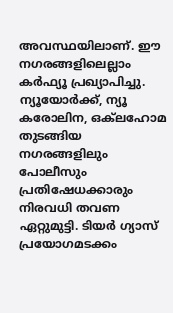അവസ്ഥയിലാണ്. ഈ നഗരങ്ങളിലെല്ലാം കർഫ്യൂ പ്രഖ്യാപിച്ചു. ന്യൂയോർക്ക്, ന്യൂ കരോലിന, ഒക്‌ലഹോമ തുടങ്ങിയ നഗരങ്ങളിലും പോലീസും പ്രതിഷേധക്കാരും നിരവധി തവണ ഏറ്റുമുട്ടി. ടിയർ ഗ്യാസ് പ്രയോഗമടക്കം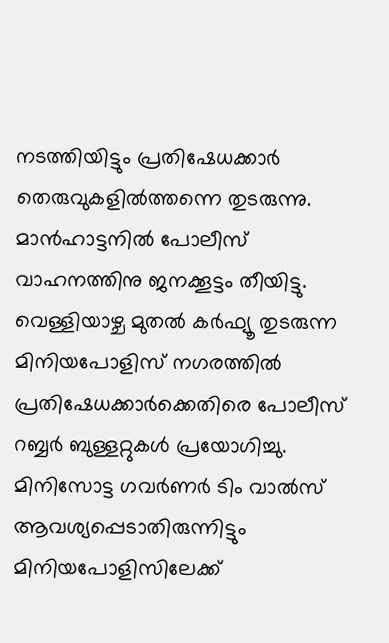നടത്തിയിട്ടും പ്രതിഷേധക്കാർ തെരുവുകളിൽത്തന്നെ തുടരുന്നു. മാൻഹാട്ടനിൽ പോലീസ് വാഹനത്തിനു ജനക്കൂട്ടം തീയിട്ടു.
വെള്ളിയാഴ്ച മുതൽ കർഫ്യൂ തുടരുന്ന മിനിയപോളിസ് നഗരത്തിൽ പ്രതിഷേധക്കാർക്കെതിരെ പോലീസ് റബ്ബർ ബുള്ളറ്റുകൾ പ്രയോഗിച്ചു. മിനിസോട്ട ഗവർണർ ടിം വാൽസ് ആവശ്യപ്പെടാതിരുന്നിട്ടും മിനിയപോളിസിലേക്ക്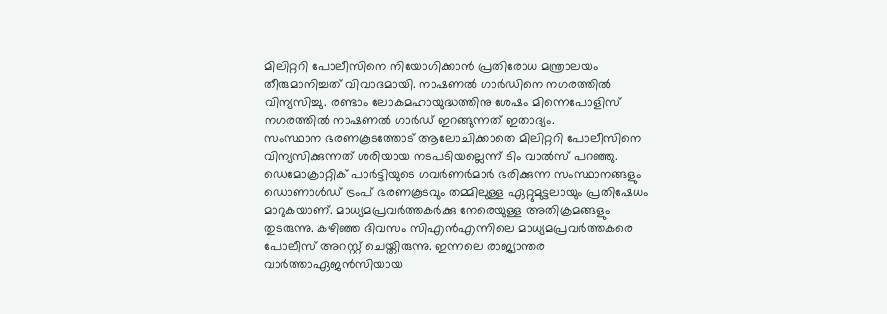മിലിറ്ററി പോലീസിനെ നിയോഗിക്കാൻ പ്രതിരോധ മന്ത്രാലയം തീരുമാനിച്ചത് വിവാദമായി. നാഷണൽ ഗാർഡിനെ നഗരത്തിൽ വിന്യസിച്ചു. രണ്ടാം ലോകമഹായുദ്ധത്തിനു ശേഷം മിന്നെപോളിസ് നഗരത്തിൽ നാഷണൽ ഗാർഡ് ഇറങ്ങുന്നത് ഇതാദ്യം.
സംസ്ഥാന ഭരണകൂടത്തോട് ആലോചിക്കാതെ മിലിറ്ററി പോലീസിനെ വിന്യസിക്കുന്നത് ശരിയായ നടപടിയല്ലെന്ന് ടിം വാൽസ് പറഞ്ഞു. ഡെമോക്രാറ്റിക് പാർട്ടിയുടെ ഗവർണർമാർ ഭരിക്കുന്ന സംസ്ഥാനങ്ങളും ഡൊണാൾഡ് ട്രംപ് ഭരണകൂടവും തമ്മിലുള്ള ഏറ്റുമുട്ടലായും പ്രതിഷേധം മാറുകയാണ്. മാധ്യമപ്രവർത്തകർക്കു നേരെയുള്ള അതിക്രമങ്ങളും തുടരുന്നു. കഴിഞ്ഞ ദിവസം സിഎൻഎന്നിലെ മാധ്യമപ്രവർത്തകരെ പോലീസ് അറസ്റ്റ് ചെയ്തിരുന്നു. ഇന്നലെ രാജ്യാന്തര വാർത്താഏജൻസിയായ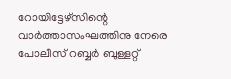റോയിട്ടേഴ്‌സിന്റെ വാർത്താസംഘത്തിനു നേരെ പോലീസ് റബ്ബർ ബുള്ളറ്റ്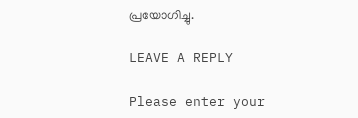പ്രയോഗിച്ചു.

LEAVE A REPLY

Please enter your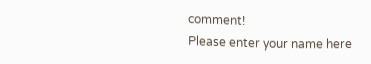comment!
Please enter your name here